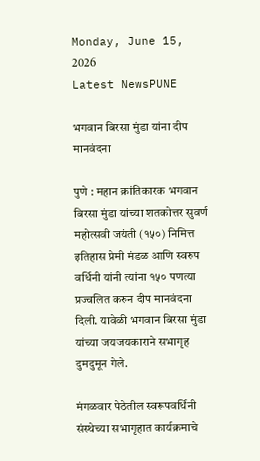Monday, June 15, 2026
Latest NewsPUNE

भगवान बिरसा मुंडा यांना दीप मानवंदना

पुणे : महान क्रांतिकारक भगवान बिरसा मुंडा यांच्या शतकोत्तर सुवर्ण महोत्सवी जयंती (१५०) निमित्त इतिहास प्रेमी मंडळ आणि स्वरुप वर्धिनी यांनी त्यांना १५० पणत्या प्रज्वलित करुन दीप मानवंदना दिली. यावेळी भगवान बिरसा मुंडा यांच्या जयजयकाराने सभागृह दुमदुमून गेले.

मंगळवार पेठेतील स्वरूपवर्धिनी संस्थेच्या सभागृहात कार्यक्रमाचे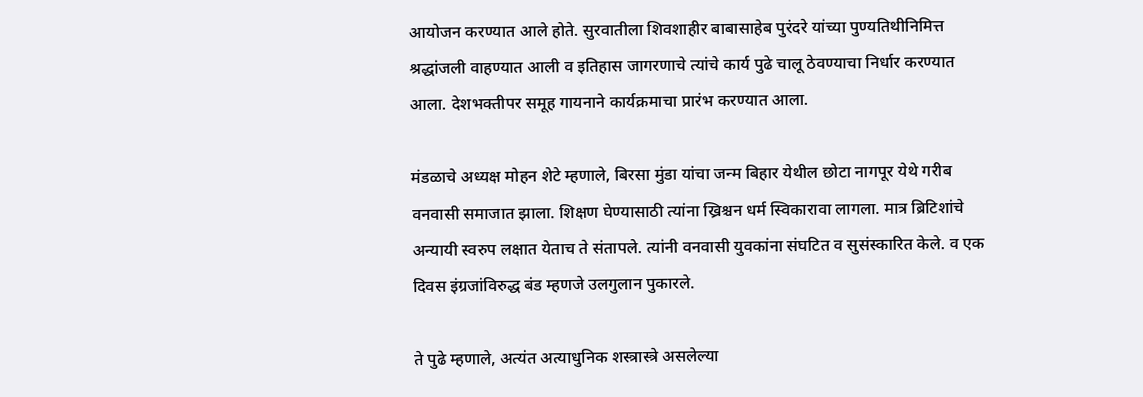आयोजन करण्यात आले होते. सुरवातीला शिवशाहीर बाबासाहेब पुरंदरे यांच्या पुण्यतिथीनिमित्त श्रद्धांजली वाहण्यात आली व इतिहास जागरणाचे त्यांचे कार्य पुढे चालू ठेवण्याचा निर्धार करण्यात आला. देशभक्तीपर समूह गायनाने कार्यक्रमाचा प्रारंभ करण्यात आला.

मंडळाचे अध्यक्ष मोहन शेटे म्हणाले, बिरसा मुंडा यांचा जन्म बिहार येथील छोटा नागपूर येथे गरीब वनवासी समाजात झाला. शिक्षण घेण्यासाठी त्यांना ख्रिश्चन धर्म स्विकारावा लागला. मात्र ब्रिटिशांचे अन्यायी स्वरुप लक्षात येताच ते संतापले. त्यांनी वनवासी युवकांना संघटित व सुसंस्कारित केले. व एक दिवस इंग्रजांविरुद्ध बंड म्हणजे उलगुलान पुकारले.

ते पुढे म्हणाले, अत्यंत अत्याधुनिक शस्त्रास्त्रे असलेल्या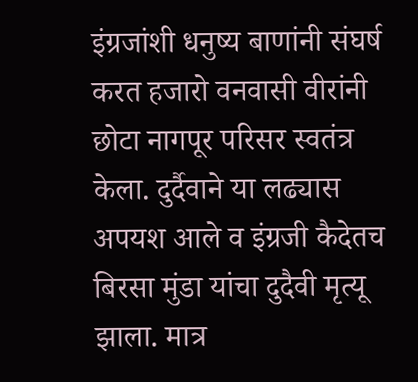इंग्रजांशी धनुष्य बाणांनी संघर्ष करत हजारो वनवासी वीरांनी छोटा नागपूर परिसर स्वतंत्र केला. दुर्दैवाने या लढ्यास अपयश आले व इंग्रजी कैदेतच बिरसा मुंडा यांचा दुदैवी मृत्यू झाला. मात्र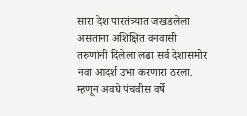सारा देश पारतंत्र्यात जखडलेला असताना अशिक्षित वनवासी तरुणांनी दिलेला लढा सर्व देशासमोर नवा आदर्श उभा करणारा ठरला. म्हणून अवघे पंचवीस वर्षे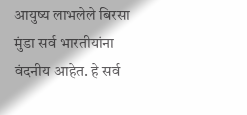आयुष्य लाभलेले बिरसा मुंडा सर्व भारतीयांना वंदनीय आहेत. हे सर्व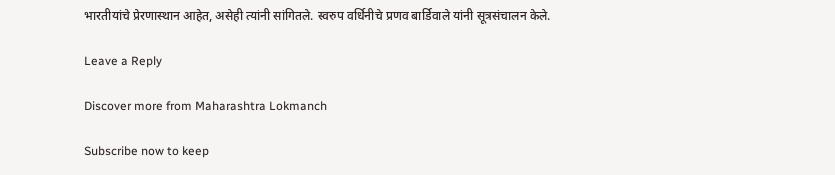भारतीयांचे प्रेरणास्थान आहेत, असेही त्यांनी सांगितले. स्वरुप वर्धिनीचे प्रणव बार्डिवाले यांनी सूत्रसंचालन केले.

Leave a Reply

Discover more from Maharashtra Lokmanch

Subscribe now to keep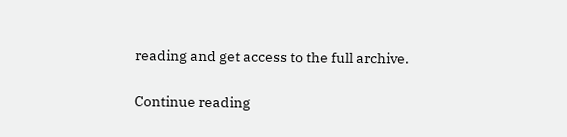reading and get access to the full archive.

Continue reading